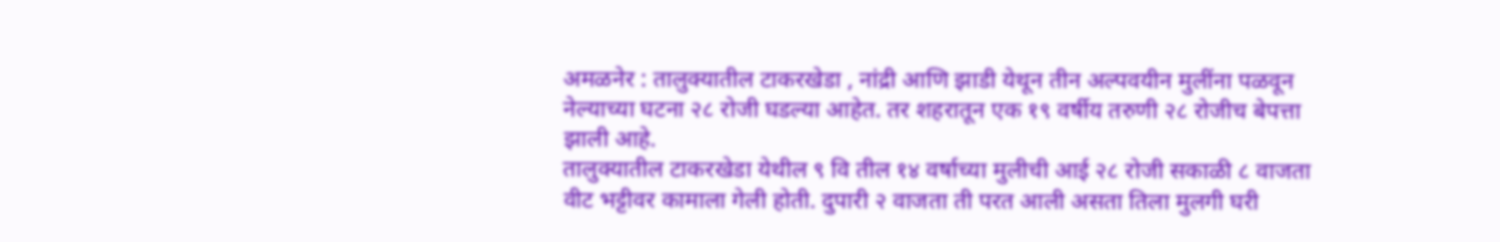अमळनेर : तालुक्यातील टाकरखेडा , नांद्री आणि झाडी येथून तीन अल्पवयीन मुलींना पळवून नेल्याच्या घटना २८ रोजी घडल्या आहेत. तर शहरातून एक १९ वर्षीय तरुणी २८ रोजीच बेपत्ता झाली आहे.
तालुक्यातील टाकरखेडा येथील ९ वि तील १४ वर्षाच्या मुलीची आई २८ रोजी सकाळी ८ वाजता वीट भट्टीवर कामाला गेली होती. दुपारी २ वाजता ती परत आली असता तिला मुलगी घरी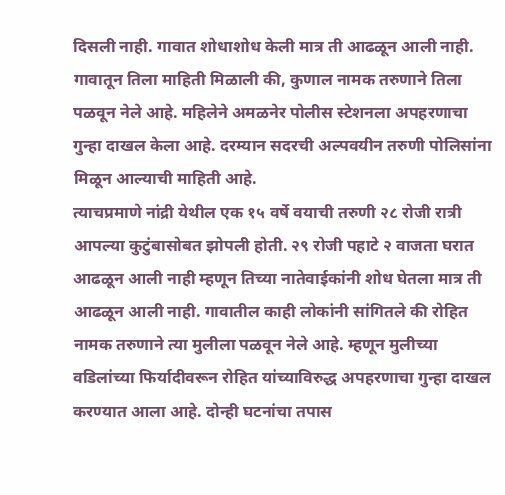दिसली नाही. गावात शोधाशोध केली मात्र ती आढळून आली नाही. गावातून तिला माहिती मिळाली की, कुणाल नामक तरुणाने तिला पळवून नेले आहे. महिलेने अमळनेर पोलीस स्टेशनला अपहरणाचा गुन्हा दाखल केला आहे. दरम्यान सदरची अल्पवयीन तरुणी पोलिसांना मिळून आल्याची माहिती आहे.
त्याचप्रमाणे नांद्री येथील एक १५ वर्षे वयाची तरुणी २८ रोजी रात्री आपल्या कुटुंबासोबत झोपली होती. २९ रोजी पहाटे २ वाजता घरात आढळून आली नाही म्हणून तिच्या नातेवाईकांनी शोध घेतला मात्र ती आढळून आली नाही. गावातील काही लोकांनी सांगितले की रोहित नामक तरुणाने त्या मुलीला पळवून नेले आहे. म्हणून मुलीच्या वडिलांच्या फिर्यादीवरून रोहित यांच्याविरुद्ध अपहरणाचा गुन्हा दाखल करण्यात आला आहे. दोन्ही घटनांचा तपास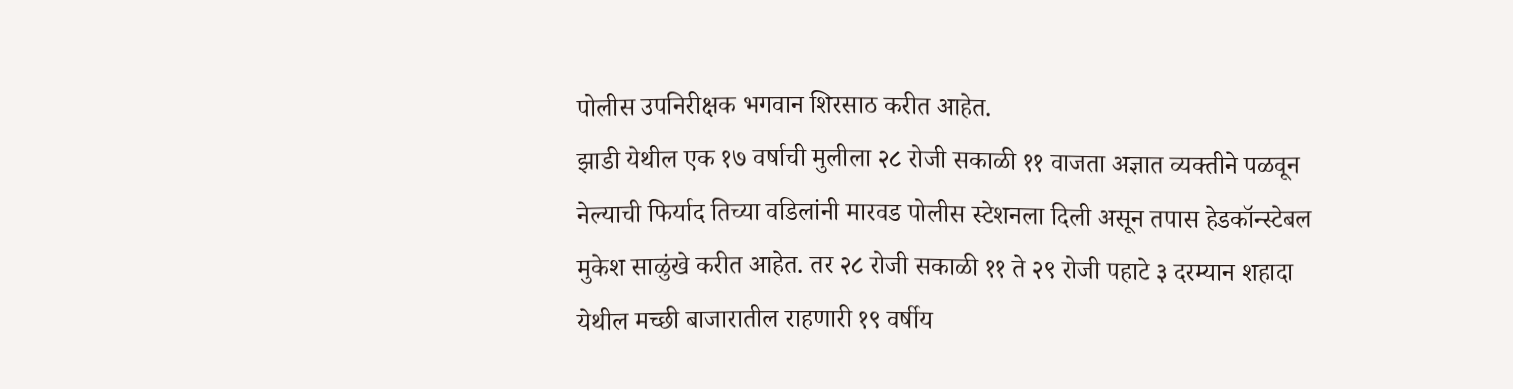पोलीस उपनिरीक्षक भगवान शिरसाठ करीत आहेत.
झाडी येथील एक १७ वर्षाची मुलीला २८ रोजी सकाळी ११ वाजता अज्ञात व्यक्तीने पळवून नेल्याची फिर्याद तिच्या वडिलांनी मारवड पोलीस स्टेशनला दिली असून तपास हेडकॉन्स्टेबल मुकेश साळुंखे करीत आहेत. तर २८ रोजी सकाळी ११ ते २९ रोजी पहाटे ३ दरम्यान शहादा येथील मच्छी बाजारातील राहणारी १९ वर्षीय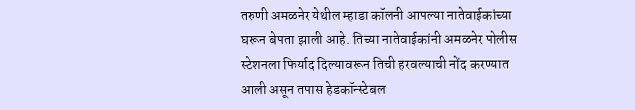तरुणी अमळनेर येथील म्हाडा कॉलनी आपल्या नातेवाईकांच्या घरून बेपता झाली आहे. तिच्या नातेवाईकांनी अमळनेर पोलीस स्टेशनला फिर्याद दिल्यावरून तिची हरवल्याची नोंद करण्यात आली असून तपास हेडकॉन्स्टेबल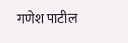गणेश पाटील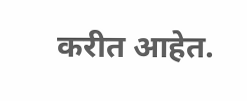करीत आहेत.